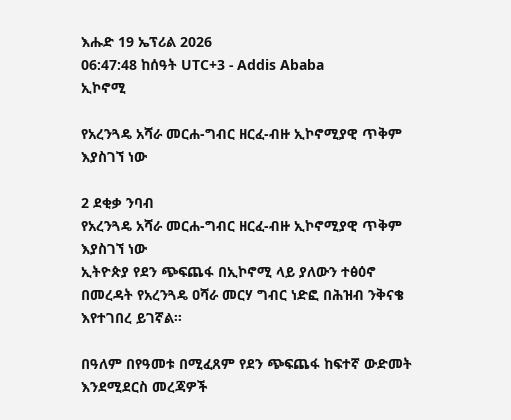እሑድ 19 ኤፕሪል 2026
06:47:48 ከሰዓት UTC+3 - Addis Ababa
ኢኮኖሚ

የአረንጓዴ አሻራ መርሐ-ግብር ዘርፈ-ብዙ ኢኮኖሚያዊ ጥቅም እያስገኘ ነው

2 ደቂቃ ንባብ
የአረንጓዴ አሻራ መርሐ-ግብር ዘርፈ-ብዙ ኢኮኖሚያዊ ጥቅም እያስገኘ ነው
ኢትዮጵያ የደን ጭፍጨፋ በኢኮኖሚ ላይ ያለውን ተፅዕኖ በመረዳት የአረንጓዴ ዐሻራ መርሃ ግብር ነድፎ በሕዝብ ንቅናቄ እየተገበረ ይገኛል፡፡

በዓለም በየዓመቱ በሚፈጸም የደን ጭፍጨፋ ከፍተኛ ውድመት እንደሚደርስ መረጃዎች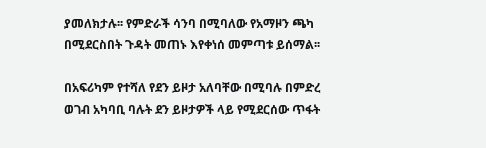ያመለክታሉ፡፡ የምድራች ሳንባ በሚባለው የአማዞን ጫካ በሚደርስበት ጉዳት መጠኑ እየቀነሰ መምጣቱ ይሰማል፡፡

በአፍሪካም የተሻለ የደን ይዞታ አለባቸው በሚባሉ በምድረ ወገብ አካባቢ ባሉት ደን ይዞታዎች ላይ የሚደርሰው ጥፋት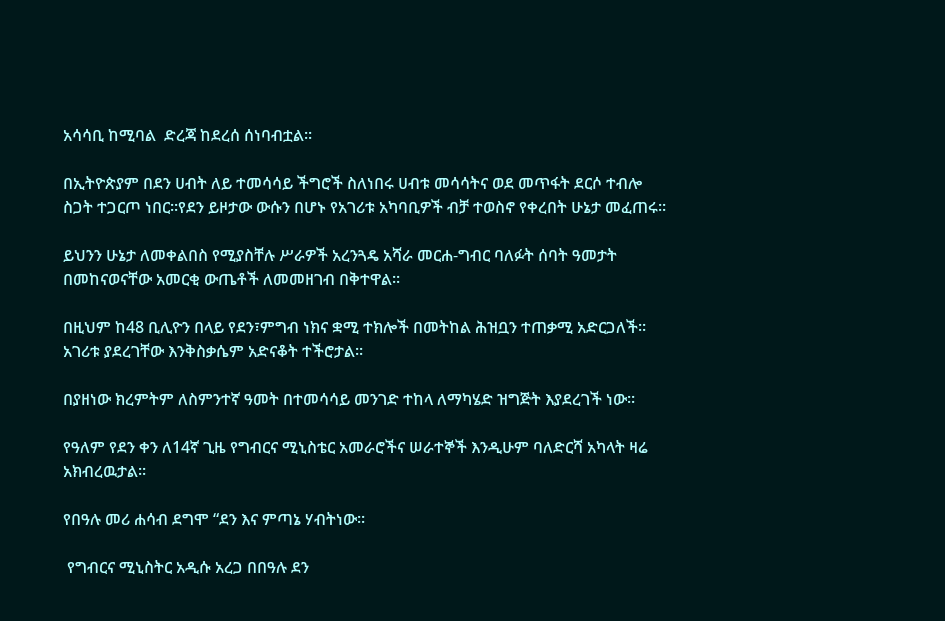አሳሳቢ ከሚባል  ድረጃ ከደረሰ ሰነባብቷል፡፡

በኢትዮጵያም በደን ሀብት ለይ ተመሳሳይ ችግሮች ስለነበሩ ሀብቱ መሳሳትና ወደ መጥፋት ደርሶ ተብሎ ስጋት ተጋርጦ ነበር፡፡የደን ይዞታው ውሱን በሆኑ የአገሪቱ አካባቢዎች ብቻ ተወስኖ የቀረበት ሁኔታ መፈጠሩ፡፡

ይህንን ሁኔታ ለመቀልበስ የሚያስቸሉ ሥራዎች አረንጓዴ አሻራ መርሐ-ግብር ባለፉት ሰባት ዓመታት በመከናወናቸው አመርቂ ውጤቶች ለመመዘገብ በቅተዋል፡፡

በዚህም ከ48 ቢሊዮን በላይ የደን፣ምግብ ነክና ቋሚ ተክሎች በመትከል ሕዝቧን ተጠቃሚ አድርጋለች፡፡አገሪቱ ያደረገቸው እንቅስቃሴም አድናቆት ተችሮታል፡፡

በያዘነው ክረምትም ለስምንተኛ ዓመት በተመሳሳይ መንገድ ተከላ ለማካሄድ ዝግጅት እያደረገች ነው፡፡

የዓለም የደን ቀን ለ14ኛ ጊዜ የግብርና ሚኒስቴር አመራሮችና ሠራተኞች እንዲሁም ባለድርሻ አካላት ዛሬ አክብረዉታል፡፡

የበዓሉ መሪ ሐሳብ ደግሞ “ደን እና ምጣኔ ሃብትነው፡፡

 የግብርና ሚኒስትር አዲሱ አረጋ በበዓሉ ደን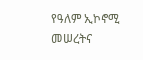የዓለም ኢኮኖሚ መሠረትና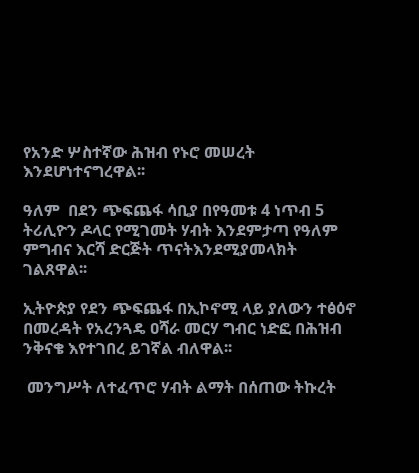የአንድ ሦስተኛው ሕዝብ የኑሮ መሠረት እንደሆነተናግረዋል፡፡

ዓለም  በደን ጭፍጨፋ ሳቢያ በየዓመቱ 4 ነጥብ 5 ትሪሊዮን ዶላር የሚገመት ሃብት እንደምታጣ የዓለም ምግብና እርሻ ድርጅት ጥናትእንደሚያመላክት ገልጸዋል፡፡

ኢትዮጵያ የደን ጭፍጨፋ በኢኮኖሚ ላይ ያለውን ተፅዕኖ በመረዳት የአረንጓዴ ዐሻራ መርሃ ግብር ነድፎ በሕዝብ ንቅናቄ እየተገበረ ይገኛል ብለዋል፡፡

 መንግሥት ለተፈጥሮ ሃብት ልማት በሰጠው ትኩረት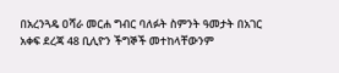በአረንጓዴ ዐሻራ መርሐ ግብር ባለፉት ስምንት ዓመታት በአገር አቀፍ ደረጃ 48 ቢሊዮን ችግኞች መተከላቸውንም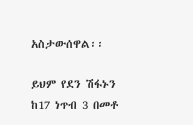አስታውሰዋል፡፡

ይህም የደን ሽፋኑን ከ17 ነጥብ 3 በመቶ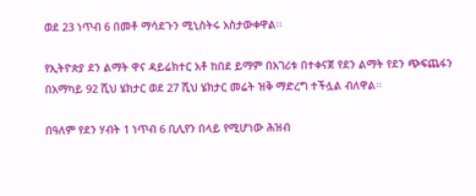ወደ 23 ነጥብ 6 በመቶ ማሳደጉን ሚኒስትሩ አስታውቀዋል፡፡

የኢትዮጵያ ደን ልማት ዋና ዳይሬክተር አቶ ከበደ ይማም በአገሪቱ በተቀናጀ የደን ልማት የደን ጭፍጨፋን በአማካይ 92 ሺህ ሄክታር ወደ 27 ሺህ ሄክታር መሬት ዝቅ ማድረግ ተችሏል ብለዋል፡፡

በዓለም የደን ሃብት 1 ነጥብ 6 ቢሊየን በላይ የሚሆነው ሕዝብ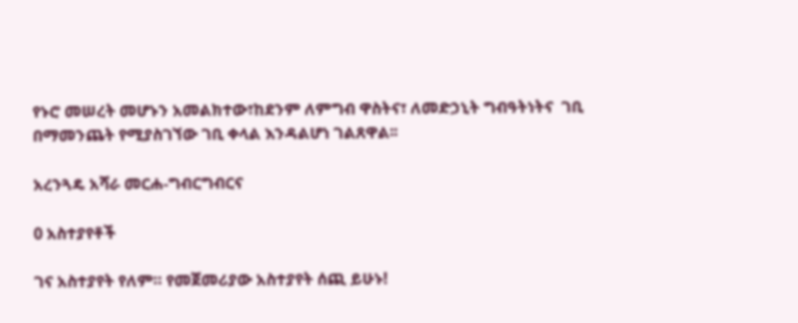የኑሮ መሠረት መሆኑን አመልክተው፣ከደንም ለምግብ ዋስትና፣ ለመድኃኒት ግብዓትነትና  ገቢ በማመንጨት የሚያስገኘው ገቢ ቀላል እንዳልሆነ ገልጸዋል፡፡

አረንጓዴ አሻራ መርሐ-ግብርግብርና

0 አስተያየቶች

ገና አስተያየት የለም። የመጀመሪያው አስተያየት ሰጪ ይሁኑ!